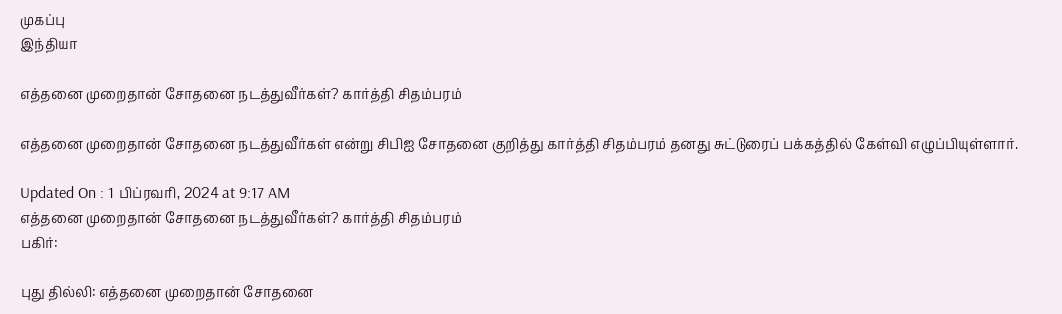முகப்பு
இந்தியா

எத்தனை முறைதான் சோதனை நடத்துவீர்கள்? கார்த்தி சிதம்பரம்

எத்தனை முறைதான் சோதனை நடத்துவீர்கள் என்று சிபிஐ சோதனை குறித்து கார்த்தி சிதம்பரம் தனது சுட்டுரைப் பக்கத்தில் கேள்வி எழுப்பியுள்ளார்.

Updated On : 1 பிப்ரவரி, 2024 at 9:17 AM
எத்தனை முறைதான் சோதனை நடத்துவீர்கள்? கார்த்தி சிதம்பரம்
பகிர்:

புது தில்லி: எத்தனை முறைதான் சோதனை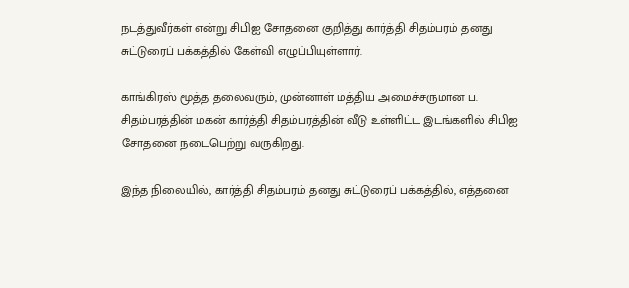நடத்துவீர்கள் என்று சிபிஐ சோதனை குறித்து கார்த்தி சிதம்பரம் தனது சுட்டுரைப் பக்கத்தில் கேள்வி எழுப்பியுள்ளார்.

காங்கிரஸ் மூத்த தலைவரும், முன்னாள் மத்திய அமைச்சருமான ப. சிதம்பரத்தின் மகன் கார்த்தி சிதம்பரத்தின் வீடு உள்ளிட்ட இடங்களில் சிபிஐ சோதனை நடைபெற்று வருகிறது.

இந்த நிலையில், கார்த்தி சிதம்பரம் தனது சுட்டுரைப் பக்கத்தில், எத்தனை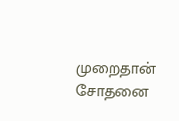முறைதான் சோதனை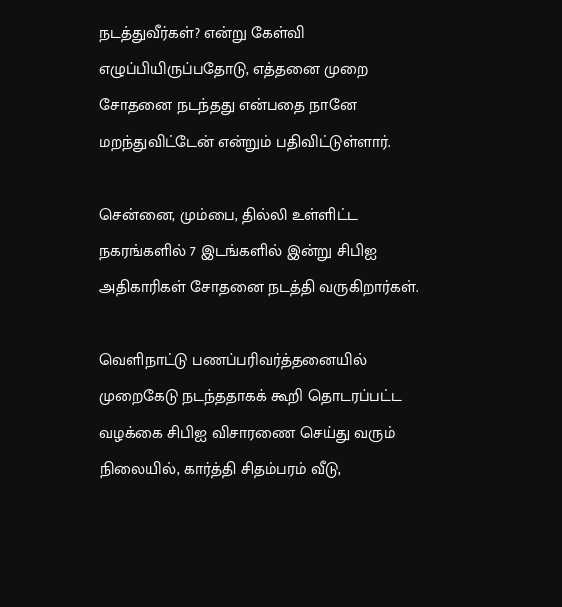நடத்துவீர்கள்? என்று கேள்வி எழுப்பியிருப்பதோடு, எத்தனை முறை சோதனை நடந்தது என்பதை நானே மறந்துவிட்டேன் என்றும் பதிவிட்டுள்ளார்.

சென்னை, மும்பை, தில்லி உள்ளிட்ட நகரங்களில் 7 இடங்களில் இன்று சிபிஐ அதிகாரிகள் சோதனை நடத்தி வருகிறார்கள்.

வெளிநாட்டு பணப்பரிவர்த்தனையில் முறைகேடு நடந்ததாகக் கூறி தொடரப்பட்ட வழக்கை சிபிஐ விசாரணை செய்து வரும் நிலையில், கார்த்தி சிதம்பரம் வீடு,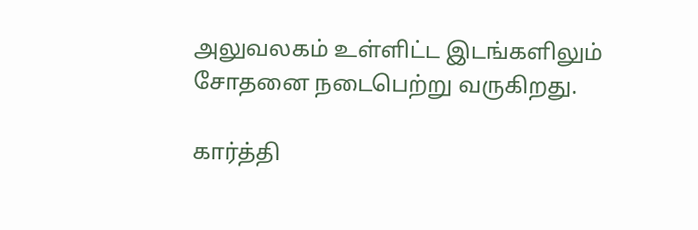அலுவலகம் உள்ளிட்ட இடங்களிலும் சோதனை நடைபெற்று வருகிறது.

கார்த்தி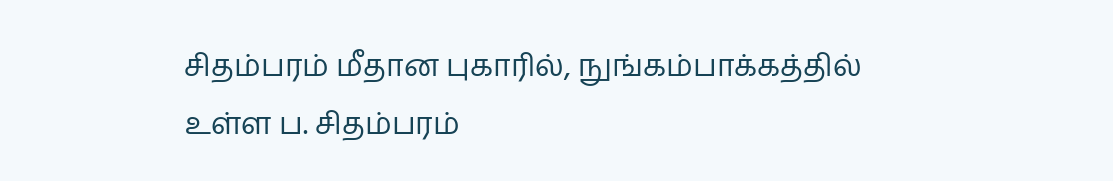சிதம்பரம் மீதான புகாரில், நுங்கம்பாக்கத்தில் உள்ள ப. சிதம்பரம்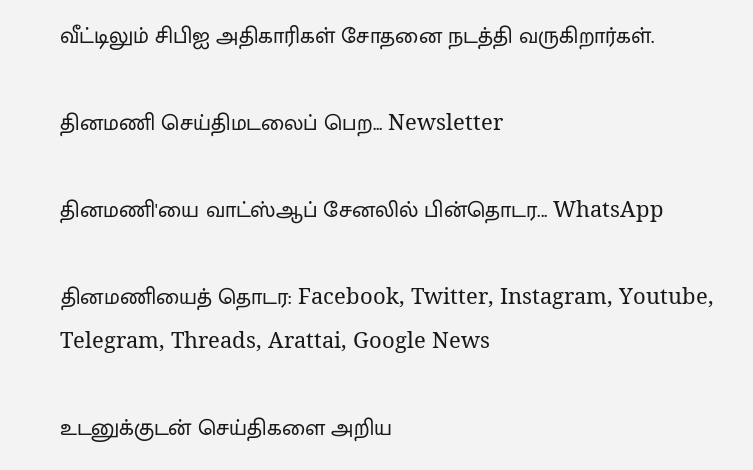வீட்டிலும் சிபிஐ அதிகாரிகள் சோதனை நடத்தி வருகிறார்கள்.

தினமணி செய்திமடலைப் பெற... Newsletter

தினமணி'யை வாட்ஸ்ஆப் சேனலில் பின்தொடர... WhatsApp

தினமணியைத் தொடர: Facebook, Twitter, Instagram, Youtube, Telegram, Threads, Arattai, Google News

உடனுக்குடன் செய்திகளை அறிய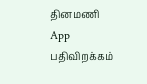தினமணி App பதிவிறக்கம்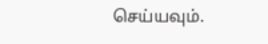செய்யவும்.